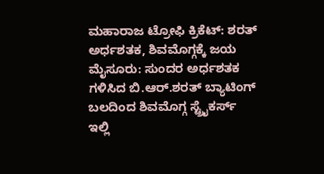ಮಹಾರಾಜ ಟ್ರೋಫಿ ಕ್ರಿಕೆಟ್: ಶರತ್‌ ಅರ್ಧಶತಕ, ಶಿವಮೊಗ್ಗಕ್ಕೆ ಜಯ ಮೈಸೂರು: ಸುಂದರ ಅರ್ಧಶತಕ ಗಳಿಸಿದ ಬಿ.ಆರ್‌.ಶರತ್ ಬ್ಯಾಟಿಂಗ್‌ ಬಲದಿಂದ ಶಿವಮೊಗ್ಗ ಸ್ಟ್ರೈಕರ್ಸ್‌ ಇಲ್ಲಿ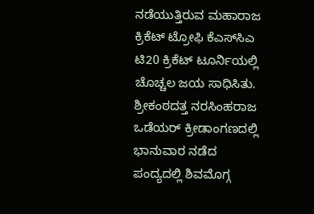ನಡೆಯುತ್ತಿರುವ ಮಹಾರಾಜ ಕ್ರಿಕೆಟ್‌ ಟ್ರೋಫಿ ಕೆಎಸ್‌ಸಿಎ ಟಿ20 ಕ್ರಿಕೆಟ್‌ ಟೂರ್ನಿಯಲ್ಲಿ ಚೊಚ್ಚಲ ಜಯ ಸಾಧಿಸಿತು. ಶ್ರೀಕಂಠದತ್ತ ನರಸಿಂಹರಾಜ ಒಡೆಯರ್‌ ಕ್ರೀಡಾಂಗಣದಲ್ಲಿ ಭಾನುವಾರ ನಡೆದ ಪಂದ್ಯದಲ್ಲಿ ಶಿವಮೊಗ್ಗ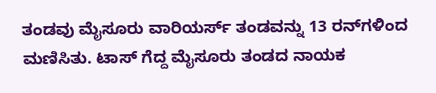ತಂಡವು ಮೈಸೂರು ವಾರಿಯರ್ಸ್‌ ತಂಡವನ್ನು 13 ರನ್‌ಗಳಿಂದ ಮಣಿಸಿತು. ಟಾಸ್‌ ಗೆದ್ದ ಮೈಸೂರು ತಂಡದ ನಾಯಕ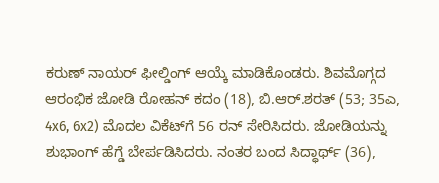ಕರುಣ್‌ ನಾಯರ್‌ ಫೀಲ್ಡಿಂಗ್‌ ಆಯ್ಕೆ ಮಾಡಿಕೊಂಡರು. ಶಿವಮೊಗ್ಗದ ಆರಂಭಿಕ ಜೋಡಿ ರೋಹನ್‌ ಕದಂ (18), ಬಿ.ಆರ್‌.ಶರತ್‌ (53; 35ಎ, 4x6, 6x2) ಮೊದಲ ವಿಕೆಟ್‌ಗೆ 56 ರನ್‌ ಸೇರಿಸಿದರು. ಜೋಡಿಯನ್ನು ಶುಭಾಂಗ್‌ ಹೆಗ್ಡೆ ಬೇರ್ಪಡಿಸಿದರು. ನಂತರ ಬಂದ ಸಿದ್ಧಾರ್ಥ್‌ (36),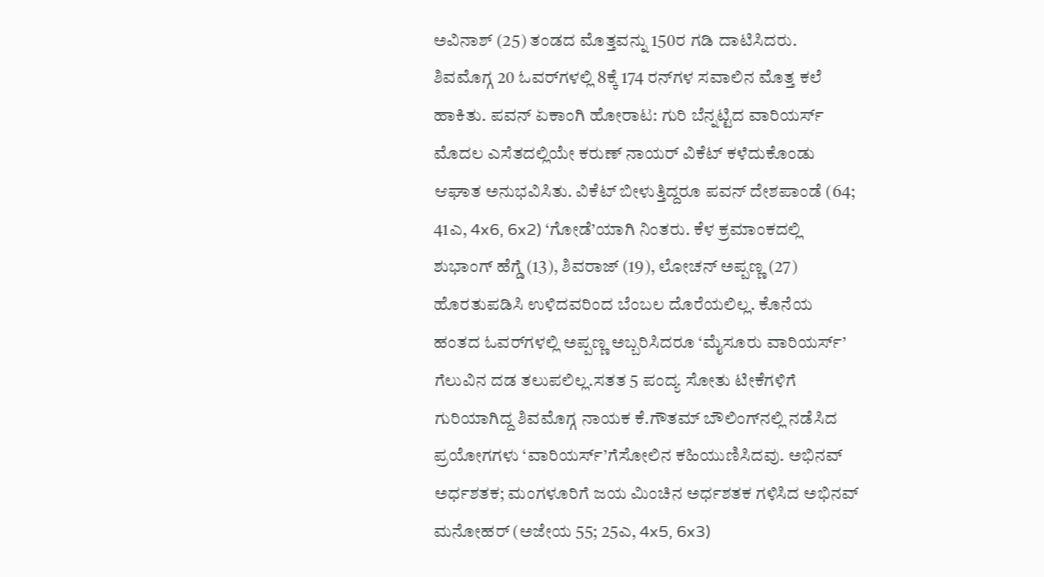ಅವಿನಾಶ್‌ (25) ತಂಡದ ಮೊತ್ತವನ್ನು 150ರ ಗಡಿ ದಾಟಿಸಿದರು. ಶಿವಮೊಗ್ಗ 20 ಓವರ್‌ಗಳಲ್ಲಿ 8ಕ್ಕೆ 174 ರನ್‌ಗಳ ಸವಾಲಿನ ಮೊತ್ತ ಕಲೆ ಹಾಕಿತು. ಪವನ್‌ ಏಕಾಂಗಿ ಹೋರಾಟ: ಗುರಿ ಬೆನ್ನಟ್ಟಿದ ವಾರಿಯರ್ಸ್‌ ಮೊದಲ ಎಸೆತದಲ್ಲಿಯೇ ಕರುಣ್‌ ನಾಯರ್‌ ವಿಕೆಟ್‌ ಕಳೆದುಕೊಂಡು ಆಘಾತ ಅನುಭವಿಸಿತು. ವಿಕೆಟ್‌ ಬೀಳುತ್ತಿದ್ದರೂ ಪವನ್‌ ದೇಶಪಾಂಡೆ (64; 41ಎ, 4x6, 6x2) ‘ಗೋಡೆ’ಯಾಗಿ ನಿಂತರು. ಕೆಳ ಕ್ರಮಾಂಕದಲ್ಲಿ ಶುಭಾಂಗ್‌ ಹೆಗ್ಡೆ (13), ಶಿವರಾಜ್‌ (19), ಲೋಚನ್‌ ಅಪ್ಪಣ್ಣ (27) ಹೊರತುಪಡಿಸಿ ಉಳಿದವರಿಂದ ಬೆಂಬಲ ದೊರೆಯಲಿಲ್ಲ. ಕೊನೆಯ ಹಂತದ ಓವರ್‌ಗಳಲ್ಲಿ ಅಪ್ಪಣ್ಣ ಅಬ್ಬರಿಸಿದರೂ ‘ಮೈಸೂರು ವಾರಿಯರ್ಸ್‌’ ಗೆಲುವಿನ ದಡ ತಲುಪಲಿಲ್ಲ.ಸತತ 5 ಪಂದ್ಯ ಸೋತು ಟೀಕೆಗಳಿಗೆ ಗುರಿಯಾಗಿದ್ದ ಶಿವಮೊಗ್ಗ ನಾಯಕ ಕೆ.ಗೌತಮ್‌ ಬೌಲಿಂಗ್‌ನಲ್ಲಿ ನಡೆಸಿದ ಪ್ರಯೋಗಗಳು ‘ವಾರಿಯರ್ಸ್’ಗೆಸೋಲಿನ ಕಹಿಯುಣಿಸಿದವು. ಅಭಿನವ್‌ ಅರ್ಧಶತಕ; ಮಂಗಳೂರಿಗೆ ಜಯ ಮಿಂಚಿನ ಅರ್ಧಶತಕ ಗಳಿಸಿದ ಅಭಿನವ್ ಮನೋಹರ್‌ (ಅಜೇಯ 55; 25ಎ, 4x5, 6x3)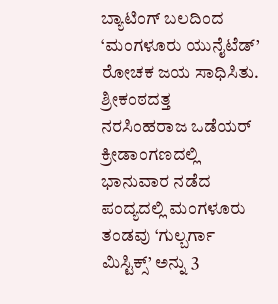ಬ್ಯಾಟಿಂಗ್ ಬಲದಿಂದ ‘ಮಂಗಳೂರು ಯುನೈಟೆಡ್‌’ ರೋಚಕ ಜಯ ಸಾಧಿಸಿತು. ಶ್ರೀಕಂಠದತ್ತ ನರಸಿಂಹರಾಜ ಒಡೆಯರ್‌ ಕ್ರೀಡಾಂಗಣದಲ್ಲಿ ಭಾನುವಾರ ನಡೆದ ಪಂದ್ಯದಲ್ಲಿ ಮಂಗಳೂರು ತಂಡವು ‘ಗುಲ್ಬರ್ಗಾ ಮಿಸ್ಟಿಕ್ಸ್‌’ ಅನ್ನು 3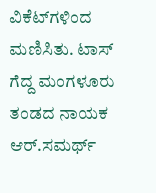ವಿಕೆಟ್‌ಗಳಿಂದ ಮಣಿಸಿತು. ಟಾಸ್‌ ಗೆದ್ದ ಮಂಗಳೂರು ತಂಡದ ನಾಯಕ ಆರ್‌.ಸಮರ್ಥ್‌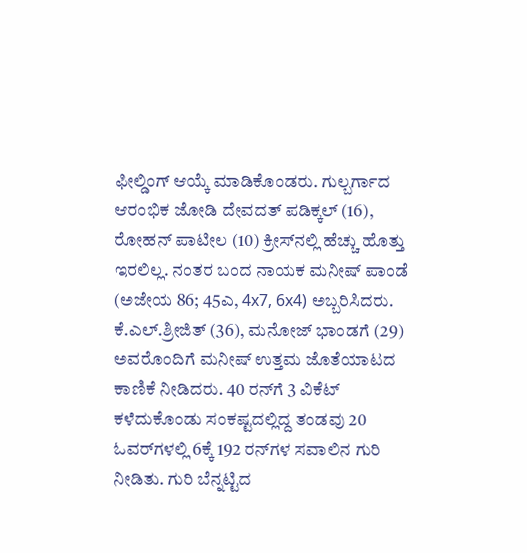ಫೀಲ್ಡಿಂಗ್ ಆಯ್ಕೆ ಮಾಡಿಕೊಂಡರು. ಗುಲ್ಬರ್ಗಾದ ಆರಂಭಿಕ ಜೋಡಿ ದೇವದತ್‌ ಪಡಿಕ್ಕಲ್‌ (16), ರೋಹನ್‌ ಪಾಟೀಲ (10) ಕ್ರೀಸ್‌ನಲ್ಲಿ ಹೆಚ್ಚು ಹೊತ್ತು ಇರಲಿಲ್ಲ. ನಂತರ ಬಂದ ನಾಯಕ ಮನೀಷ್‌ ಪಾಂಡೆ (ಅಜೇಯ 86; 45ಎ, 4x7, 6x4) ಅಬ್ಬರಿಸಿದರು. ಕೆ.ಎಲ್‌.ಶ್ರೀಜಿತ್‌ (36), ಮನೋಜ್ ಭಾಂಡಗೆ (29) ಅವರೊಂದಿಗೆ ಮನೀಷ್‌ ಉತ್ತಮ ಜೊತೆಯಾಟದ ಕಾಣಿಕೆ ನೀಡಿದರು. 40 ರನ್‌ಗೆ 3 ವಿಕೆಟ್‌ ಕಳೆದುಕೊಂಡು ಸಂಕಷ್ಟದಲ್ಲಿದ್ದ ತಂಡವು 20 ಓವರ್‌ಗಳಲ್ಲಿ 6ಕ್ಕೆ 192 ರನ್‌ಗಳ ಸವಾಲಿನ ಗುರಿ ನೀಡಿತು. ಗುರಿ ಬೆನ್ನಟ್ಟಿದ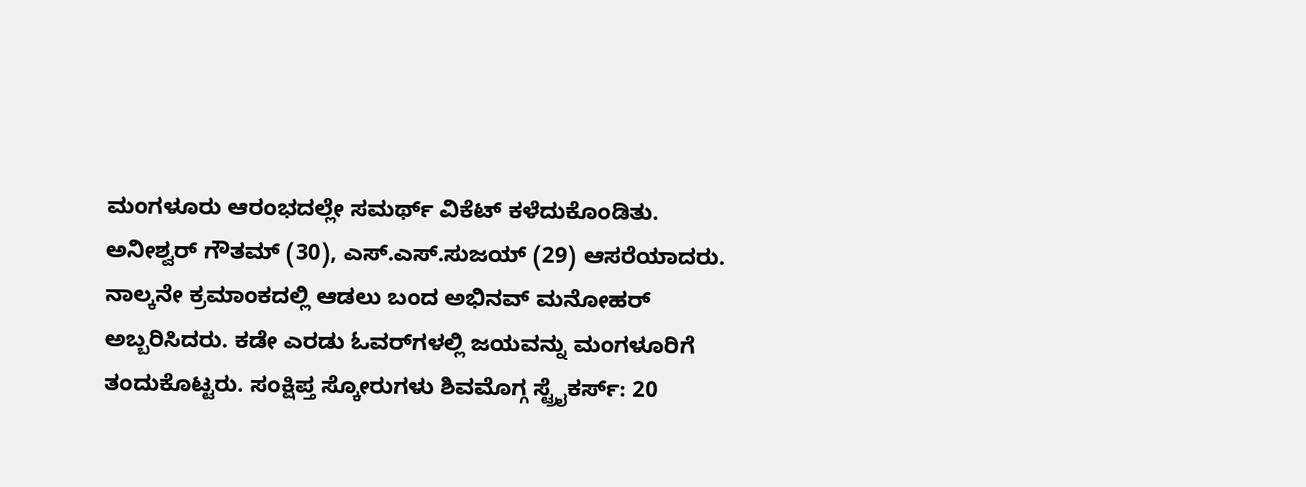ಮಂಗಳೂರು ಆರಂಭದಲ್ಲೇ ಸಮರ್ಥ್‌ ವಿಕೆಟ್‌ ಕಳೆದುಕೊಂಡಿತು. ಅನೀಶ್ವರ್‌ ಗೌತಮ್ (30), ಎಸ್‌.ಎಸ್‌.ಸುಜಯ್‌ (29) ಆಸರೆಯಾದರು. ನಾಲ್ಕನೇ ಕ್ರಮಾಂಕದಲ್ಲಿ ಆಡಲು ಬಂದ ಅಭಿನವ್ ಮನೋಹರ್‌ ಅಬ್ಬರಿಸಿದರು. ಕಡೇ ಎರಡು ಓವರ್‌ಗಳಲ್ಲಿ ಜಯವನ್ನು ಮಂಗಳೂರಿಗೆ ತಂದುಕೊಟ್ಟರು. ಸಂಕ್ಷಿಪ್ತ ಸ್ಕೋರುಗಳು ಶಿವಮೊಗ್ಗ ಸ್ಟ್ರೈಕರ್ಸ್‌: 20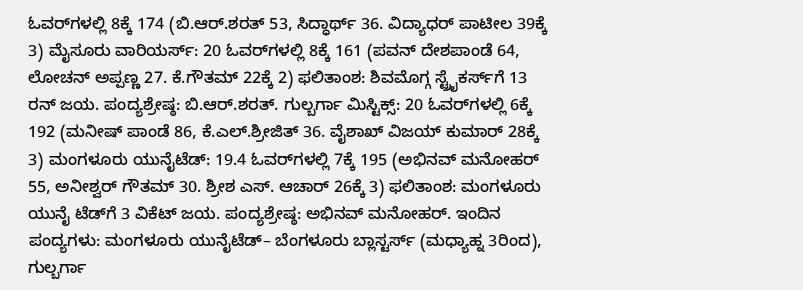ಓವರ್‌ಗಳಲ್ಲಿ 8ಕ್ಕೆ 174 (ಬಿ.ಆರ್.ಶರತ್ 53, ಸಿದ್ಧಾರ್ಥ್‌ 36. ವಿದ್ಯಾಧರ್‌ ಪಾಟೀಲ 39ಕ್ಕೆ 3) ಮೈಸೂರು ವಾರಿಯರ್ಸ್: 20 ಓವರ್‌ಗಳಲ್ಲಿ 8ಕ್ಕೆ 161 (ಪವನ್‌ ದೇಶಪಾಂಡೆ 64, ಲೋಚನ್ ಅಪ್ಪಣ್ಣ 27. ಕೆ.ಗೌತಮ್‌ 22ಕ್ಕೆ 2) ಫಲಿತಾಂಶ: ಶಿವಮೊಗ್ಗ ಸ್ಟ್ರೈಕರ್ಸ್‌ಗೆ 13 ರನ್ ಜಯ. ಪಂದ್ಯಶ್ರೇಷ್ಠ: ಬಿ.ಆರ್‌.ಶರತ್‌. ಗುಲ್ಬರ್ಗಾ ಮಿಸ್ಟಿಕ್ಸ್‌: 20 ಓವರ್‌ಗಳಲ್ಲಿ 6ಕ್ಕೆ 192 (ಮನೀಷ್‌ ಪಾಂಡೆ 86, ಕೆ.ಎಲ್‌.ಶ್ರೀಜಿತ್‌ 36. ವೈಶಾಖ್ ವಿಜಯ್‌ ಕುಮಾರ್‌ 28ಕ್ಕೆ 3) ಮಂಗಳೂರು ಯುನೈಟೆಡ್‌: 19.4 ಓವರ್‌ಗಳಲ್ಲಿ 7ಕ್ಕೆ 195 (ಅಭಿನವ್‌ ಮನೋಹರ್‌ 55, ಅನೀಶ್ವರ್‌ ಗೌತಮ್‌ 30. ಶ್ರೀಶ ಎಸ್‌. ಆಚಾರ್‌ 26ಕ್ಕೆ 3) ಫಲಿತಾಂಶ: ಮಂಗಳೂರು ಯುನೈ ಟೆಡ್‌ಗೆ 3 ವಿಕೆಟ್‌ ಜಯ. ಪಂದ್ಯಶ್ರೇಷ್ಠ: ಅಭಿನವ್ ಮನೋಹರ್‌. ಇಂದಿನ ಪಂದ್ಯಗಳು: ಮಂಗಳೂರು ಯುನೈಟೆಡ್‌– ಬೆಂಗಳೂರು ಬ್ಲಾಸ್ಟರ್ಸ್ (ಮಧ್ಯಾಹ್ನ 3ರಿಂದ), ಗುಲ್ಬರ್ಗಾ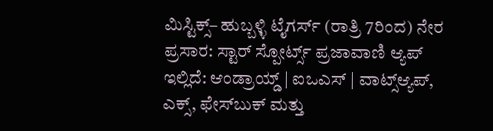ಮಿಸ್ಟಿಕ್ಸ್– ಹುಬ್ಬಳ್ಳಿ ಟೈಗರ್ಸ್ (ರಾತ್ರಿ 7ರಿಂದ) ನೇರ ಪ್ರಸಾರ: ಸ್ಟಾರ್‌ ಸ್ಪೋರ್ಟ್ಸ್ ಪ್ರಜಾವಾಣಿ ಆ್ಯಪ್ ಇಲ್ಲಿದೆ: ಆಂಡ್ರಾಯ್ಡ್ | ಐಒಎಸ್ | ವಾಟ್ಸ್ಆ್ಯಪ್, ಎಕ್ಸ್, ಫೇಸ್‌ಬುಕ್ ಮತ್ತು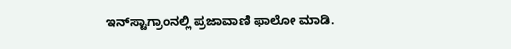ಇನ್‌ಸ್ಟಾಗ್ರಾಂನಲ್ಲಿ ಪ್ರಜಾವಾಣಿ ಫಾಲೋ ಮಾಡಿ.